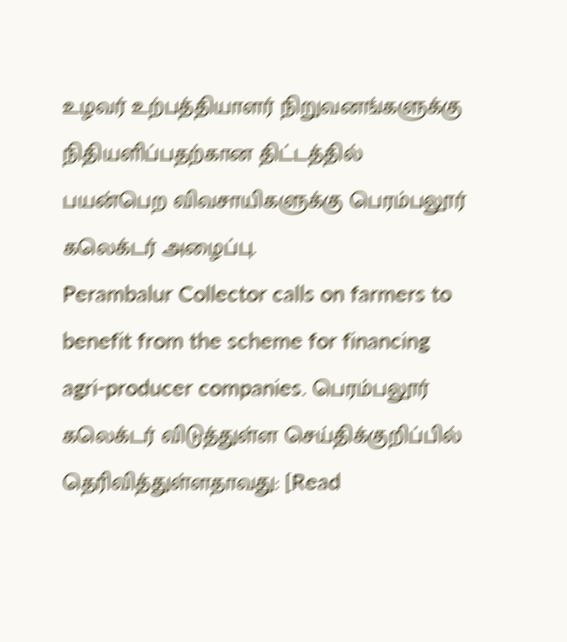உழவர் உற்பத்தியாளர் நிறுவனங்களுக்கு நிதியளிப்பதற்கான திட்டத்தில் பயன்பெற விவசாயிகளுக்கு பெரம்பலூர் கலெக்டர் அழைப்பு.
Perambalur Collector calls on farmers to benefit from the scheme for financing agri-producer companies. பெரம்பலூர் கலெக்டர் விடுத்துள்ள செய்திக்குறிப்பில் தெரிவித்துள்ளதாவது: [Read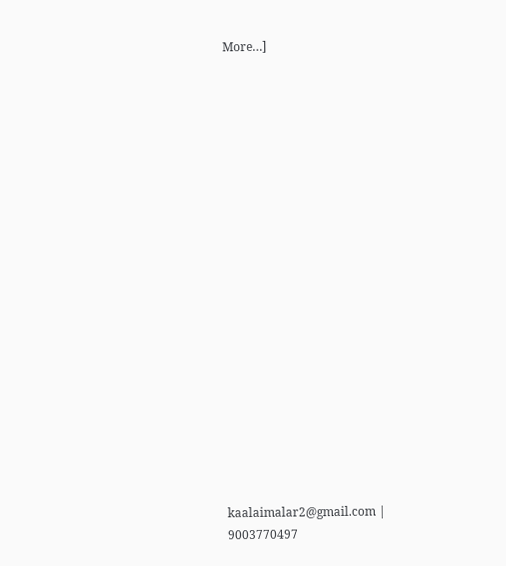More…]




















kaalaimalar2@gmail.com |
9003770497